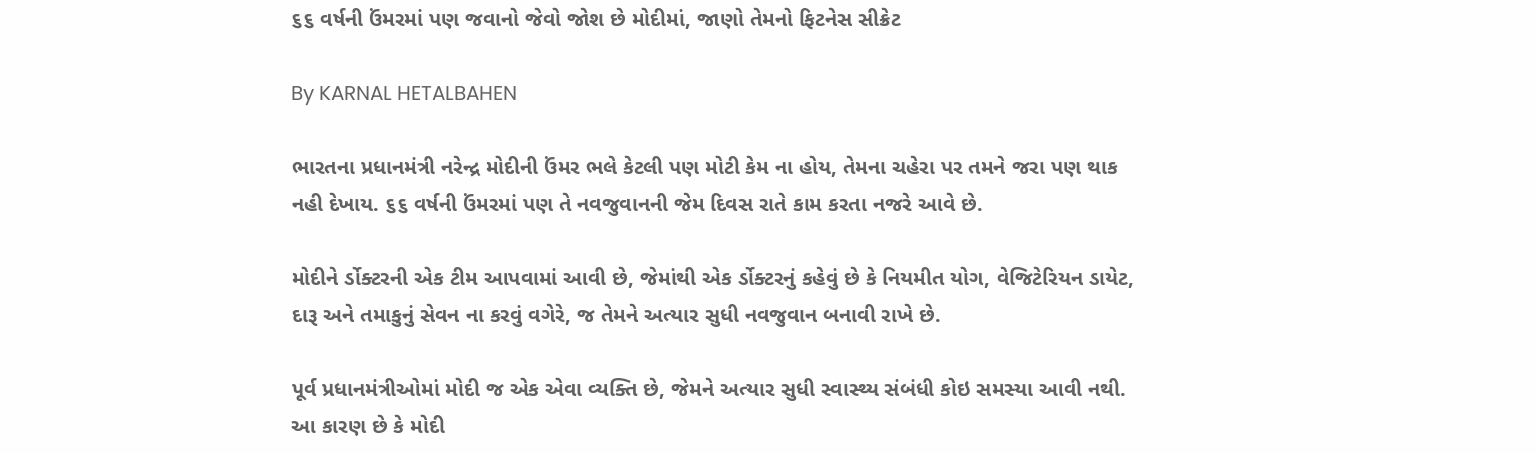૬૬ વર્ષની ઉંમરમાં પણ જવાનો જેવો જોશ છે મોદીમાં, જાણો તેમનો ફિટનેસ સીક્રેટ

By KARNAL HETALBAHEN

ભારતના પ્રધાનમંત્રી નરેન્દ્ર મોદીની ઉંમર ભલે કેટલી પણ મોટી કેમ ના હોય, તેમના ચહેરા પર તમને જરા પણ થાક નહી દેખાય. ૬૬ વર્ષની ઉંમરમાં પણ તે નવજુવાનની જેમ દિવસ રાતે કામ કરતા નજરે આવે છે.

મોદીને ર્ડોક્ટરની એક ટીમ આપવામાં આવી છે, જેમાંથી એક ર્ડોક્ટરનું કહેવું છે કે નિયમીત યોગ, વેજિટેરિયન ડાયેટ, દારૂ અને તમાકુનું સેવન ના કરવું વગેરે, જ તેમને અત્યાર સુધી નવજુવાન બનાવી રાખે છે.

પૂર્વ પ્રધાનમંત્રીઓમાં મોદી જ એક એવા વ્યક્તિ છે, જેમને અત્યાર સુધી સ્વાસ્થ્ય સંબંધી કોઇ સમસ્યા આવી નથી. આ કારણ છે કે મોદી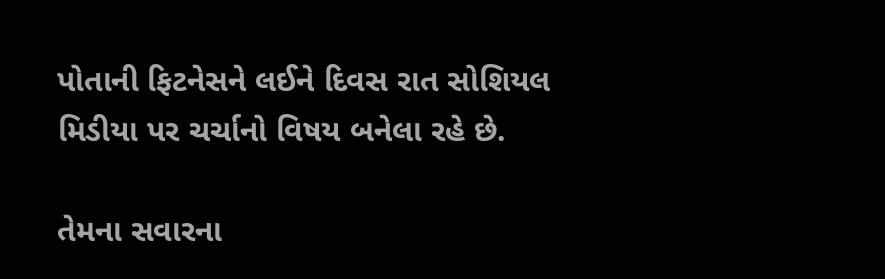પોતાની ફિટનેસને લઈને દિવસ રાત સોશિયલ મિડીયા પર ચર્ચાનો વિષય બનેલા રહે છે.

તેમના સવારના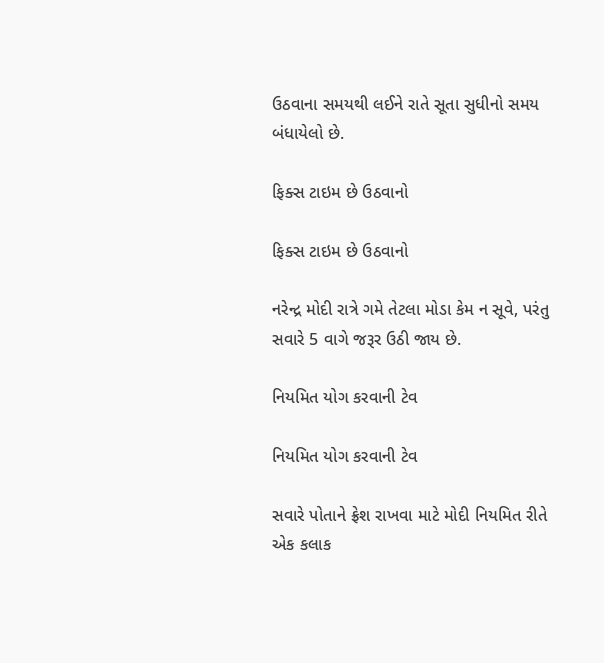ઉઠવાના સમયથી લઈને રાતે સૂતા સુધીનો સમય બંધાયેલો છે.

ફિક્સ ટાઇમ છે ઉઠવાનો

ફિક્સ ટાઇમ છે ઉઠવાનો

નરેન્દ્ર મોદી રાત્રે ગમે તેટલા મોડા કેમ ન સૂવે, પરંતુ સવારે 5 વાગે જરૂર ઉઠી જાય છે.

નિયમિત યોગ કરવાની ટેવ

નિયમિત યોગ કરવાની ટેવ

સવારે પોતાને ફ્રેશ રાખવા માટે મોદી નિયમિત રીતે એક કલાક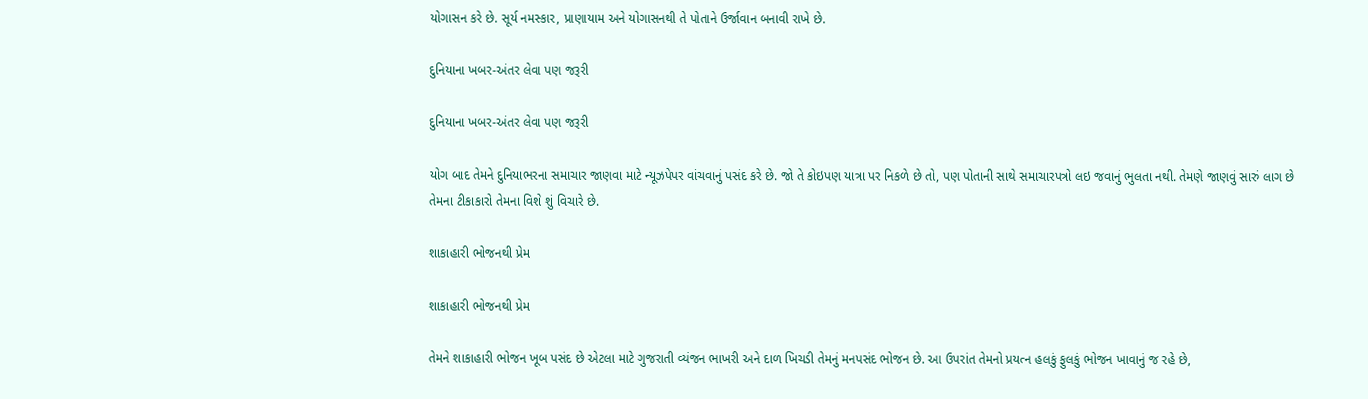યોગાસન કરે છે. સૂર્ય નમસ્કાર, પ્રાણાયામ અને યોગાસનથી તે પોતાને ઉર્જાવાન બનાવી રાખે છે.

દુનિયાના ખબર-અંતર લેવા પણ જરૂરી

દુનિયાના ખબર-અંતર લેવા પણ જરૂરી

યોગ બાદ તેમને દુનિયાભરના સમાચાર જાણવા માટે ન્યૂઝપેપર વાંચવાનું પસંદ કરે છે. જો તે કોઇપણ યાત્રા પર નિકળે છે તો, પણ પોતાની સાથે સમાચારપત્રો લઇ જવાનું ભુલતા નથી. તેમણે જાણવું સારું લાગ છે તેમના ટીકાકારો તેમના વિશે શું વિચારે છે.

શાકાહારી ભોજનથી પ્રેમ

શાકાહારી ભોજનથી પ્રેમ

તેમને શાકાહારી ભોજન ખૂબ પસંદ છે એટલા માટે ગુજરાતી વ્યંજન ભાખરી અને દાળ ખિચડી તેમનું મનપસંદ ભોજન છે. આ ઉપરાંત તેમનો પ્રયત્ન હલકું ફુલકું ભોજન ખાવાનું જ રહે છે,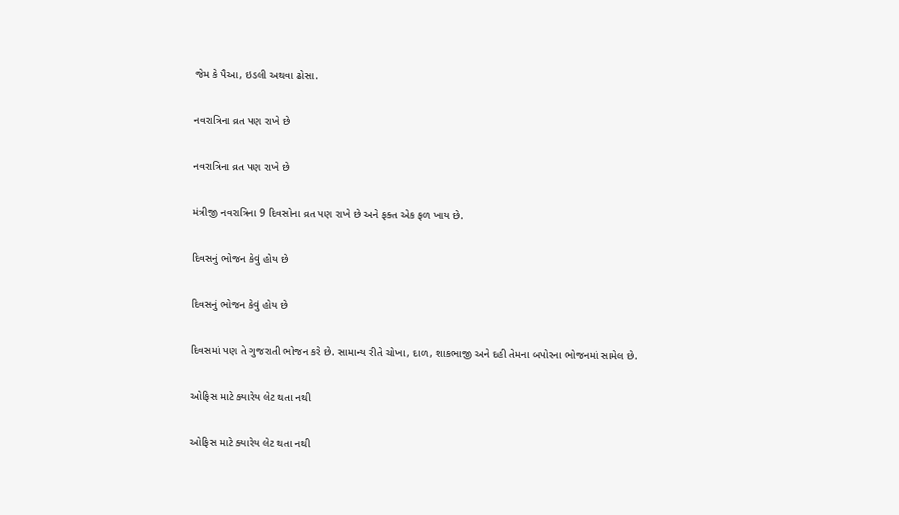જેમ કે પૈઆ, ઇડલી અથવા ઢોસા.

નવરાત્રિના વ્રત પણ રાખે છે

નવરાત્રિના વ્રત પણ રાખે છે

મંત્રીજી નવરાત્રિના 9 દિવસોના વ્રત પણ રાખે છે અને ફક્ત એક ફળ ખાય છે.

દિવસનું ભોજન કેવું હોય છે

દિવસનું ભોજન કેવું હોય છે

દિવસમાં પણ તે ગુજરાતી ભોજન કરે છે. સામાન્ય રીતે ચોખા, દાળ, શાકભાજી અને દહી તેમના બપોરના ભોજનમાં સામેલ છે.

ઓફિસ માટે ક્યારેય લેટ થતા નથી

ઓફિસ માટે ક્યારેય લેટ થતા નથી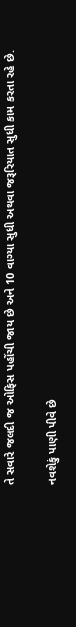તે સવારે જલદી જ ઓફિસ પહોંચી જાય છે અને 10 વાગ્યા સુધી અથવા જરૂરિયાત સુધી કામ કરતા રહે છે.

નવશેકું પાણી પીવે છે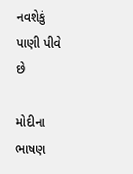નવશેકું પાણી પીવે છે

મોદીના ભાષણ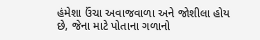હંમેશા ઉંચા અવાજવાળા અને જોશીલા હોય છે, જેના માટે પોતાના ગળાનો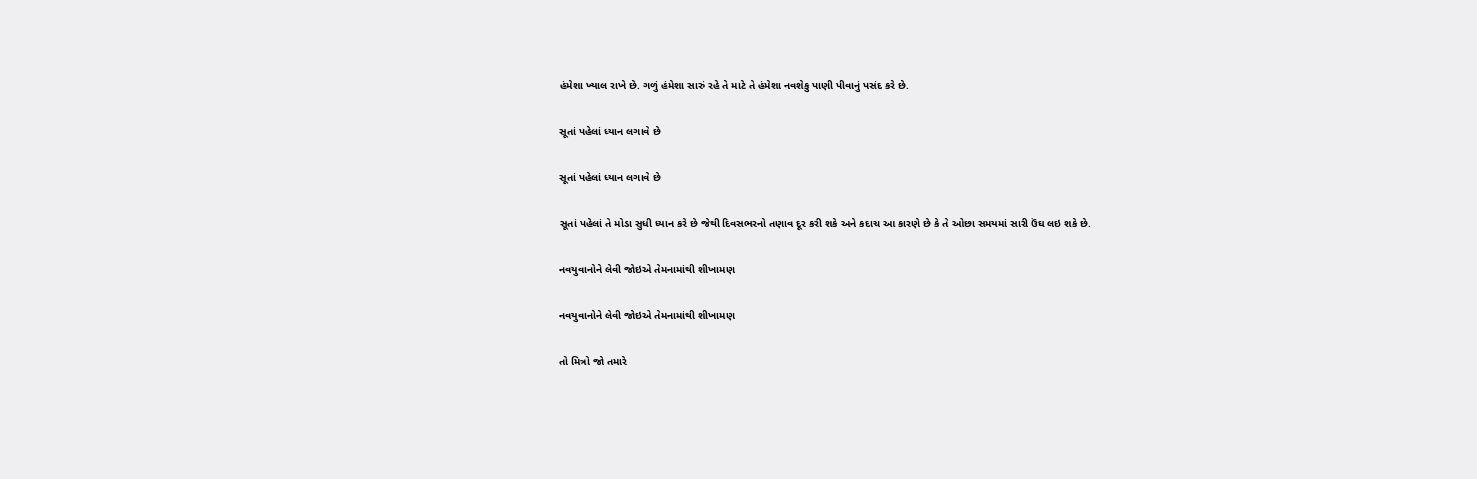હંમેશા ખ્યાલ રાખે છે. ગળું હંમેશા સારું રહે તે માટે તે હંમેશા નવશેકુ પાણી પીવાનું પસંદ કરે છે.

સૂતાં પહેલાં ધ્યાન લગાવે છે

સૂતાં પહેલાં ધ્યાન લગાવે છે

સૂતાં પહેલાં તે મોડા સુધી ધ્યાન કરે છે જેથી દિવસભરનો તણાવ દૂર કરી શકે અને કદાચ આ કારણે છે કે તે ઓછા સમયમાં સારી ઉંઘ લઇ શકે છે.

નવયુવાનોને લેવી જોઇએ તેમનામાંથી શીખામણ

નવયુવાનોને લેવી જોઇએ તેમનામાંથી શીખામણ

તો મિત્રો જો તમારે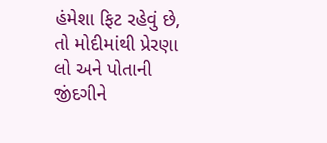હંમેશા ફિટ રહેવું છે, તો મોદીમાંથી પ્રેરણા લો અને પોતાની જીંદગીને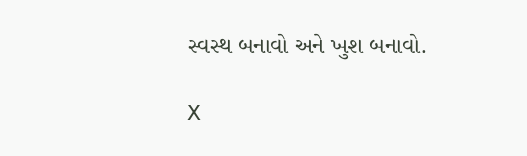સ્વસ્થ બનાવો અને ખુશ બનાવો.

X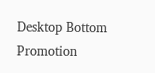Desktop Bottom Promotion